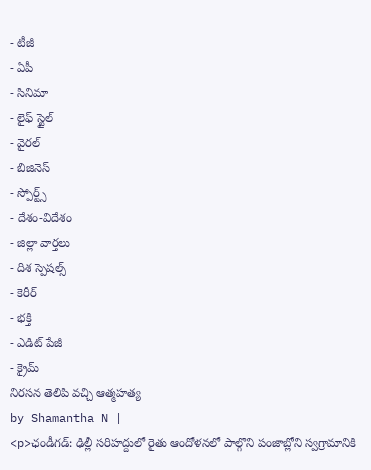- టీజీ
- ఏపీ
- సినిమా
- లైఫ్ స్టైల్
- వైరల్
- బిజినెస్
- స్పోర్ట్స్
- దేశం-విదేశం
- జిల్లా వార్తలు
- దిశ స్పెషల్స్
- కెరీర్
- భక్తి
- ఎడిట్ పేజీ
- క్రైమ్
నిరసన తెలిపి వచ్చి ఆత్మహత్య
by Shamantha N |
<p>ఛండీగడ్: ఢిల్లీ సరిహద్దులో రైతు ఆందోళనలో పాల్గొని పంజాబ్లోని స్వగ్రామానికి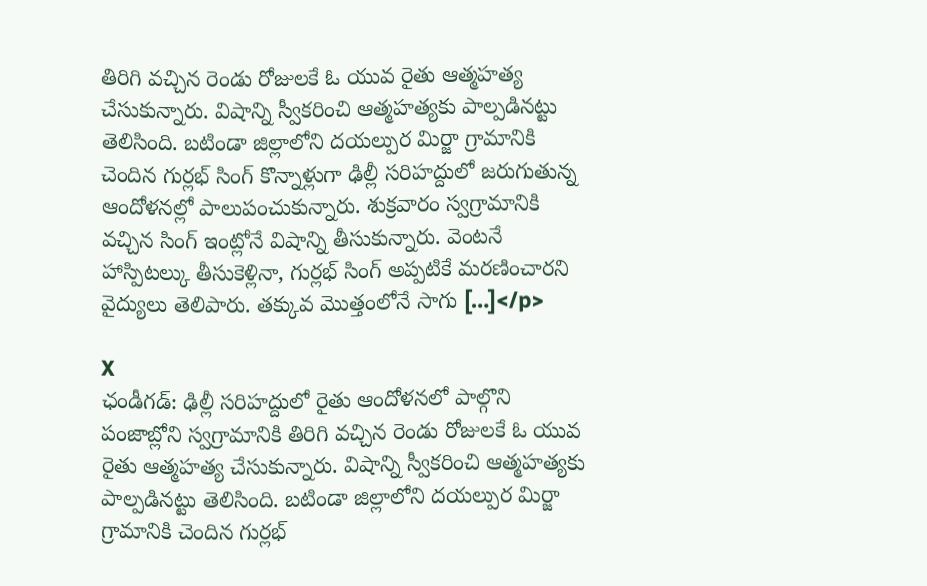తిరిగి వచ్చిన రెండు రోజులకే ఓ యువ రైతు ఆత్మహత్య చేసుకున్నారు. విషాన్ని స్వీకరించి ఆత్మహత్యకు పాల్పడినట్టు తెలిసింది. బటిండా జిల్లాలోని దయల్పుర మిర్జా గ్రామానికి చెందిన గుర్లభ్ సింగ్ కొన్నాళ్లుగా ఢిల్లీ సరిహద్దులో జరుగుతున్న ఆందోళనల్లో పాలుపంచుకున్నారు. శుక్రవారం స్వగ్రామానికి వచ్చిన సింగ్ ఇంట్లోనే విషాన్ని తీసుకున్నారు. వెంటనే హాస్పిటల్కు తీసుకెళ్లినా, గుర్లభ్ సింగ్ అప్పటికే మరణించారని వైద్యులు తెలిపారు. తక్కువ మొత్తంలోనే సాగు […]</p>

X
ఛండీగడ్: ఢిల్లీ సరిహద్దులో రైతు ఆందోళనలో పాల్గొని పంజాబ్లోని స్వగ్రామానికి తిరిగి వచ్చిన రెండు రోజులకే ఓ యువ రైతు ఆత్మహత్య చేసుకున్నారు. విషాన్ని స్వీకరించి ఆత్మహత్యకు పాల్పడినట్టు తెలిసింది. బటిండా జిల్లాలోని దయల్పుర మిర్జా గ్రామానికి చెందిన గుర్లభ్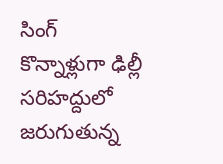సింగ్ కొన్నాళ్లుగా ఢిల్లీ సరిహద్దులో జరుగుతున్న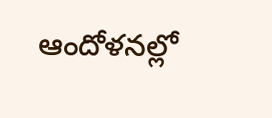ఆందోళనల్లో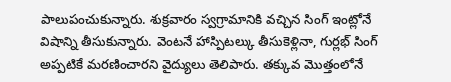పాలుపంచుకున్నారు. శుక్రవారం స్వగ్రామానికి వచ్చిన సింగ్ ఇంట్లోనే విషాన్ని తీసుకున్నారు. వెంటనే హాస్పిటల్కు తీసుకెళ్లినా, గుర్లభ్ సింగ్ అప్పటికే మరణించారని వైద్యులు తెలిపారు. తక్కువ మొత్తంలోనే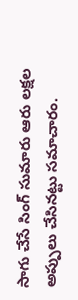సాగు చేసే సింగ్ సుమారు ఆరు లక్షల అప్పులు చేసినట్టు సమాచారం.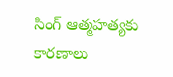సింగ్ ఆత్మహత్యకు కారణాలు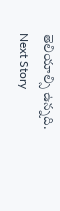తెలియాల్సి ఉన్నది.
Next Story